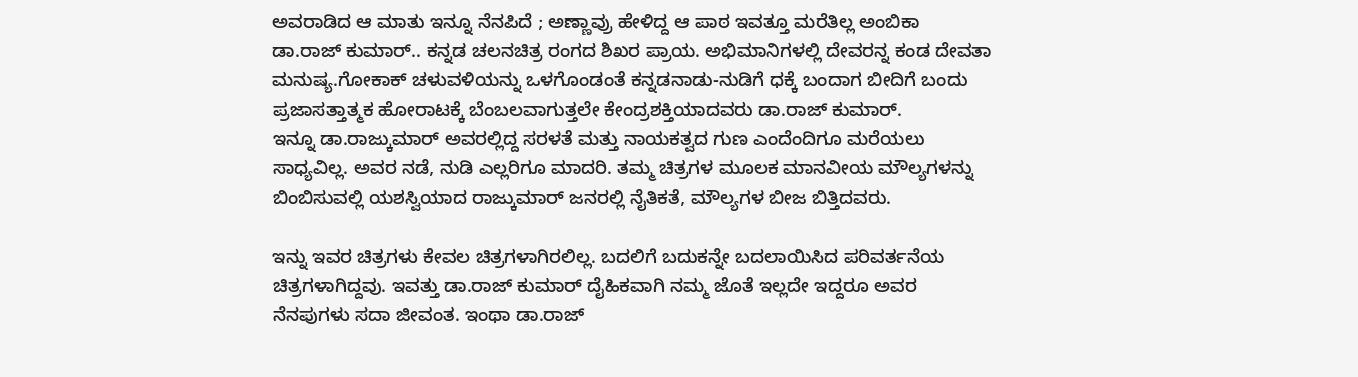ಅವರಾಡಿದ ಆ ಮಾತು ಇನ್ನೂ ನೆನಪಿದೆ ; ಅಣ್ಣಾವ್ರು ಹೇಳಿದ್ದ ಆ ಪಾಠ ಇವತ್ತೂ ಮರೆತಿಲ್ಲ ಅಂಬಿಕಾ
ಡಾ.ರಾಜ್ ಕುಮಾರ್.. ಕನ್ನಡ ಚಲನಚಿತ್ರ ರಂಗದ ಶಿಖರ ಪ್ರಾಯ. ಅಭಿಮಾನಿಗಳಲ್ಲಿ ದೇವರನ್ನ ಕಂಡ ದೇವತಾ ಮನುಷ್ಯ.ಗೋಕಾಕ್ ಚಳುವಳಿಯನ್ನು ಒಳಗೊಂಡಂತೆ ಕನ್ನಡನಾಡು-ನುಡಿಗೆ ಧಕ್ಕೆ ಬಂದಾಗ ಬೀದಿಗೆ ಬಂದು ಪ್ರಜಾಸತ್ತಾತ್ಮಕ ಹೋರಾಟಕ್ಕೆ ಬೆಂಬಲವಾಗುತ್ತಲೇ ಕೇಂದ್ರಶಕ್ತಿಯಾದವರು ಡಾ.ರಾಜ್ ಕುಮಾರ್.
ಇನ್ನೂ ಡಾ.ರಾಜ್ಕುಮಾರ್ ಅವರಲ್ಲಿದ್ದ ಸರಳತೆ ಮತ್ತು ನಾಯಕತ್ವದ ಗುಣ ಎಂದೆಂದಿಗೂ ಮರೆಯಲು ಸಾಧ್ಯವಿಲ್ಲ. ಅವರ ನಡೆ, ನುಡಿ ಎಲ್ಲರಿಗೂ ಮಾದರಿ. ತಮ್ಮ ಚಿತ್ರಗಳ ಮೂಲಕ ಮಾನವೀಯ ಮೌಲ್ಯಗಳನ್ನು ಬಿಂಬಿಸುವಲ್ಲಿ ಯಶಸ್ವಿಯಾದ ರಾಜ್ಕುಮಾರ್ ಜನರಲ್ಲಿ ನೈತಿಕತೆ, ಮೌಲ್ಯಗಳ ಬೀಜ ಬಿತ್ತಿದವರು.

ಇನ್ನು ಇವರ ಚಿತ್ರಗಳು ಕೇವಲ ಚಿತ್ರಗಳಾಗಿರಲಿಲ್ಲ. ಬದಲಿಗೆ ಬದುಕನ್ನೇ ಬದಲಾಯಿಸಿದ ಪರಿವರ್ತನೆಯ ಚಿತ್ರಗಳಾಗಿದ್ದವು. ಇವತ್ತು ಡಾ.ರಾಜ್ ಕುಮಾರ್ ದೈಹಿಕವಾಗಿ ನಮ್ಮ ಜೊತೆ ಇಲ್ಲದೇ ಇದ್ದರೂ ಅವರ ನೆನಪುಗಳು ಸದಾ ಜೀವಂತ. ಇಂಥಾ ಡಾ.ರಾಜ್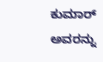ಕುಮಾರ್ ಅವರನ್ನು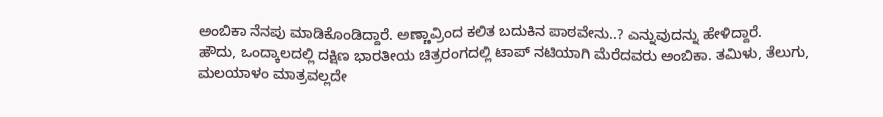ಅಂಬಿಕಾ ನೆನಪು ಮಾಡಿಕೊಂಡಿದ್ದಾರೆ. ಅಣ್ಣಾವ್ರಿಂದ ಕಲಿತ ಬದುಕಿನ ಪಾಠವೇನು..? ಎನ್ನುವುದನ್ನು ಹೇಳಿದ್ದಾರೆ.
ಹೌದು, ಒಂದ್ಕಾಲದಲ್ಲಿ ದಕ್ಷಿಣ ಭಾರತೀಯ ಚಿತ್ರರಂಗದಲ್ಲಿ ಟಾಪ್ ನಟಿಯಾಗಿ ಮೆರೆದವರು ಅಂಬಿಕಾ. ತಮಿಳು, ತೆಲುಗು, ಮಲಯಾಳಂ ಮಾತ್ರವಲ್ಲದೇ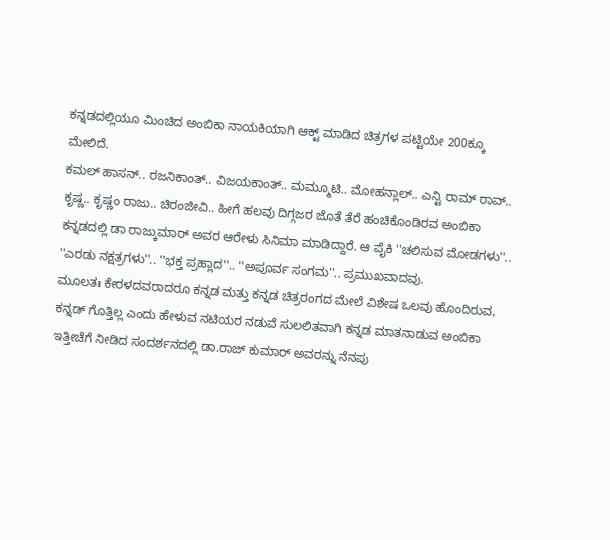ಕನ್ನಡದಲ್ಲಿಯೂ ಮಿಂಚಿದ ಅಂಬಿಕಾ ನಾಯಕಿಯಾಗಿ ಆಕ್ಟ್ ಮಾಡಿದ ಚಿತ್ರಗಳ ಪಟ್ಟಿಯೇ 200ಕ್ಕೂ ಮೇಲಿದೆ.
ಕಮಲ್ ಹಾಸನ್.. ರಜನಿಕಾಂತ್.. ವಿಜಯಕಾಂತ್.. ಮಮ್ಮೂಟಿ.. ಮೋಹನ್ಲಾಲ್.. ಎನ್ಟಿ ರಾಮ್ ರಾವ್.. ಕೃಷ್ಣ.. ಕೃಷ್ಣಂ ರಾಜು.. ಚಿರಂಜೀವಿ.. ಹೀಗೆ ಹಲವು ದಿಗ್ಗಜರ ಜೊತೆ ತೆರೆ ಹಂಚಿಕೊಂಡಿರವ ಅಂಬಿಕಾ ಕನ್ನಡದಲ್ಲಿ ಡಾ ರಾಜ್ಕುಮಾರ್ ಅವರ ಆರೇಳು ಸಿನಿಮಾ ಮಾಡಿದ್ದಾರೆ. ಆ ಪೈಕಿ ''ಚಲಿಸುವ ಮೋಡಗಳು''.. ''ಎರಡು ನಕ್ಷತ್ರಗಳು''.. ''ಭಕ್ತ ಪ್ರಹ್ಲಾದ''.. ''ಅಪೂರ್ವ ಸಂಗಮ''.. ಪ್ರಮುಖವಾದವು.
ಮೂಲತಃ ಕೇರಳದವರಾದರೂ ಕನ್ನಡ ಮತ್ತು ಕನ್ನಡ ಚಿತ್ರರಂಗದ ಮೇಲೆ ವಿಶೇಷ ಒಲವು ಹೊಂದಿರುವ, ಕನ್ನಡ್ ಗೊತ್ತಿಲ್ಲ ಎಂದು ಹೇಳುವ ನಟಿಯರ ನಡುವೆ ಸುಲಲಿತವಾಗಿ ಕನ್ನಡ ಮಾತನಾಡುವ ಅಂಬಿಕಾ ಇತ್ತೀಚೆಗೆ ನೀಡಿದ ಸಂದರ್ಶನದಲ್ಲಿ ಡಾ.ರಾಜ್ ಕುಮಾರ್ ಅವರನ್ನು ನೆನಪು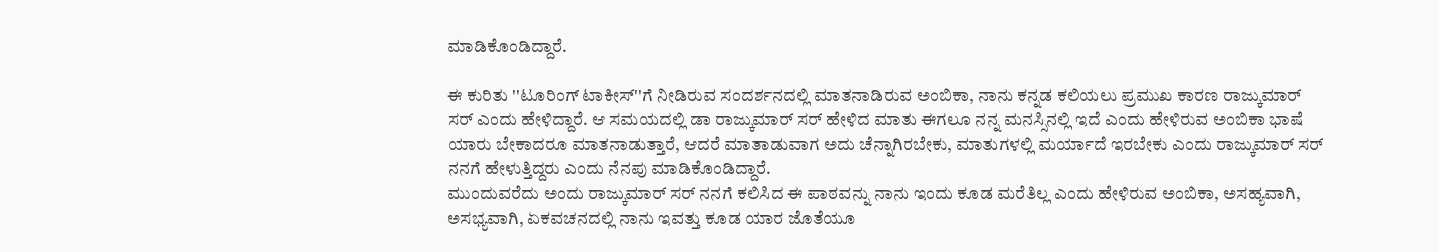ಮಾಡಿಕೊಂಡಿದ್ದಾರೆ.

ಈ ಕುರಿತು ''ಟೂರಿಂಗ್ ಟಾಕೀಸ್''ಗೆ ನೀಡಿರುವ ಸಂದರ್ಶನದಲ್ಲಿ ಮಾತನಾಡಿರುವ ಅಂಬಿಕಾ, ನಾನು ಕನ್ನಡ ಕಲಿಯಲು ಪ್ರಮುಖ ಕಾರಣ ರಾಜ್ಕುಮಾರ್ ಸರ್ ಎಂದು ಹೇಳಿದ್ದಾರೆ. ಆ ಸಮಯದಲ್ಲಿ ಡಾ ರಾಜ್ಕುಮಾರ್ ಸರ್ ಹೇಳಿದ ಮಾತು ಈಗಲೂ ನನ್ನ ಮನಸ್ಸಿನಲ್ಲಿ ಇದೆ ಎಂದು ಹೇಳಿರುವ ಅಂಬಿಕಾ ಭಾಷೆ ಯಾರು ಬೇಕಾದರೂ ಮಾತನಾಡುತ್ತಾರೆ, ಆದರೆ ಮಾತಾಡುವಾಗ ಅದು ಚೆನ್ನಾಗಿರಬೇಕು, ಮಾತುಗಳಲ್ಲಿ ಮರ್ಯಾದೆ ಇರಬೇಕು ಎಂದು ರಾಜ್ಕುಮಾರ್ ಸರ್ ನನಗೆ ಹೇಳುತ್ತಿದ್ದರು ಎಂದು ನೆನಪು ಮಾಡಿಕೊಂಡಿದ್ದಾರೆ.
ಮುಂದುವರೆದು ಅಂದು ರಾಜ್ಕುಮಾರ್ ಸರ್ ನನಗೆ ಕಲಿಸಿದ ಈ ಪಾಠವನ್ನು ನಾನು ಇಂದು ಕೂಡ ಮರೆತಿಲ್ಲ ಎಂದು ಹೇಳಿರುವ ಅಂಬಿಕಾ, ಅಸಹ್ಯವಾಗಿ, ಅಸಭ್ಯವಾಗಿ, ಏಕವಚನದಲ್ಲಿ ನಾನು ಇವತ್ತು ಕೂಡ ಯಾರ ಜೊತೆಯೂ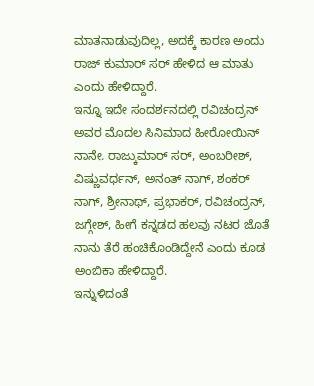ಮಾತನಾಡುವುದಿಲ್ಲ, ಅದಕ್ಕೆ ಕಾರಣ ಅಂದು ರಾಜ್ ಕುಮಾರ್ ಸರ್ ಹೇಳಿದ ಆ ಮಾತು ಎಂದು ಹೇಳಿದ್ದಾರೆ.
ಇನ್ನೂ ಇದೇ ಸಂದರ್ಶನದಲ್ಲಿ ರವಿಚಂದ್ರನ್ ಅವರ ಮೊದಲ ಸಿನಿಮಾದ ಹೀರೋಯಿನ್ ನಾನೇ. ರಾಜ್ಕುಮಾರ್ ಸರ್, ಅಂಬರೀಶ್, ವಿಷ್ಣುವರ್ಧನ್, ಅನಂತ್ ನಾಗ್, ಶಂಕರ್ ನಾಗ್, ಶ್ರೀನಾಥ್, ಪ್ರಭಾಕರ್, ರವಿಚಂದ್ರನ್, ಜಗ್ಗೇಶ್, ಹೀಗೆ ಕನ್ನಡದ ಹಲವು ನಟರ ಜೊತೆ ನಾನು ತೆರೆ ಹಂಚಿಕೊಂಡಿದ್ದೇನೆ ಎಂದು ಕೂಡ ಅಂಬಿಕಾ ಹೇಳಿದ್ದಾರೆ.
ಇನ್ನುಳಿದಂತೆ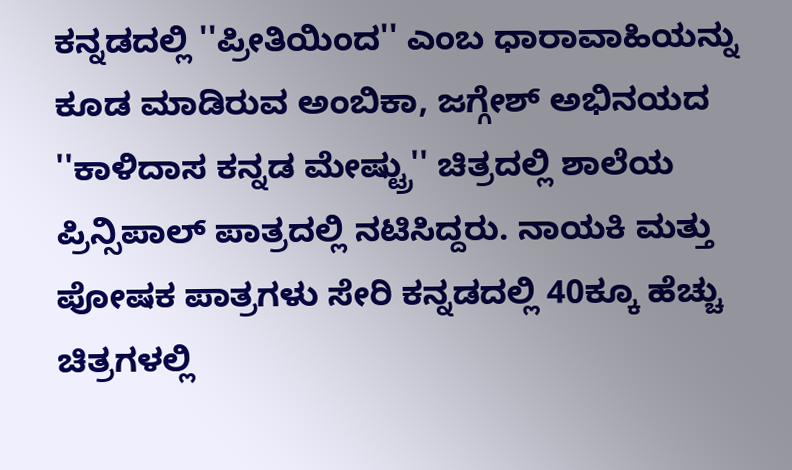ಕನ್ನಡದಲ್ಲಿ ''ಪ್ರೀತಿಯಿಂದ'' ಎಂಬ ಧಾರಾವಾಹಿಯನ್ನು ಕೂಡ ಮಾಡಿರುವ ಅಂಬಿಕಾ, ಜಗ್ಗೇಶ್ ಅಭಿನಯದ ''ಕಾಳಿದಾಸ ಕನ್ನಡ ಮೇಷ್ಟ್ರು'' ಚಿತ್ರದಲ್ಲಿ ಶಾಲೆಯ ಪ್ರಿನ್ಸಿಪಾಲ್ ಪಾತ್ರದಲ್ಲಿ ನಟಿಸಿದ್ದರು. ನಾಯಕಿ ಮತ್ತು ಪೋಷಕ ಪಾತ್ರಗಳು ಸೇರಿ ಕನ್ನಡದಲ್ಲಿ 40ಕ್ಕೂ ಹೆಚ್ಚು ಚಿತ್ರಗಳಲ್ಲಿ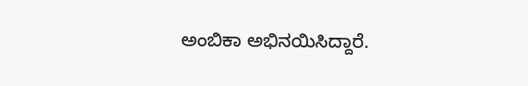ಅಂಬಿಕಾ ಅಭಿನಯಿಸಿದ್ದಾರೆ.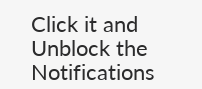Click it and Unblock the Notifications